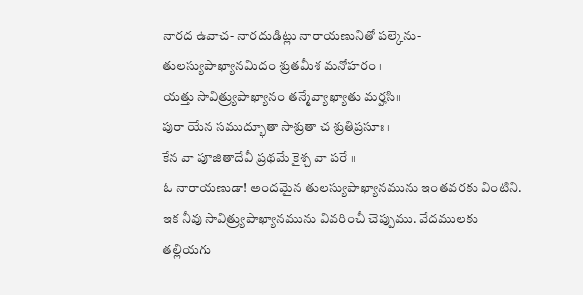నారద ఉవాచ- నారదుడిట్లు నారాయణునితో పల్కెను-
తులస్యుపాఖ్యానమిదం శ్రుతమీశ మనోహరం ।
యత్తు సావిత్ర్యుపాఖ్యానం తన్మేవ్యాఖ్యాతు మర్హసి॥
పురా యేన సముద్భూతా సాశ్రుతా చ శ్రుతిప్రసూః ।
కేన వా పూజితాదేవీ ప్రథమే కైశ్చ వా పరే ॥
ఓ నారాయణుడా! అందమైన తులస్యుపాఖ్యానమును ఇంతవరకు వింటిని. ఇక నీవు సావిత్ర్యుపాఖ్యానమును వివరించీ చెప్పుము. వేదములకు తల్లియగు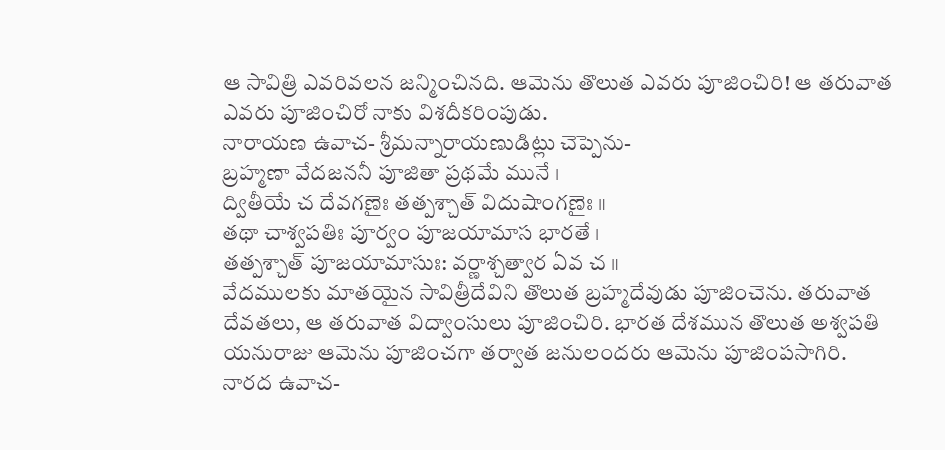ఆ సావిత్రి ఎవరివలన జన్మించినది. ఆమెను తొలుత ఎవరు పూజించిరి! ఆ తరువాత ఎవరు పూజించిరో నాకు విశదీకరింపుడు.
నారాయణ ఉవాచ- శ్రీమన్నారాయణుడిట్లు చెప్పెను-
బ్రహ్మణా వేదజననీ పూజితా ప్రథమే మునే ।
ద్వితీయే చ దేవగణైః తత్పశ్చాత్ విదుషాంగణైః ॥
తథా చాశ్వపతిః పూర్వం పూజయామాస భారతే ।
తత్పశ్చాత్ పూజయామాసుః: వర్ణాశ్చత్వార ఏవ చ ॥
వేదములకు మాతయైన సావిత్రీదేవిని తొలుత బ్రహ్మదేవుడు పూజించెను. తరువాత దేవతలు, ఆ తరువాత విద్వాంసులు పూజించిరి. భారత దేశమున తొలుత అశ్వపతి యనురాజు ఆమెను పూజించగా తర్వాత జనులందరు ఆమెను పూజింపసాగిరి.
నారద ఉవాచ-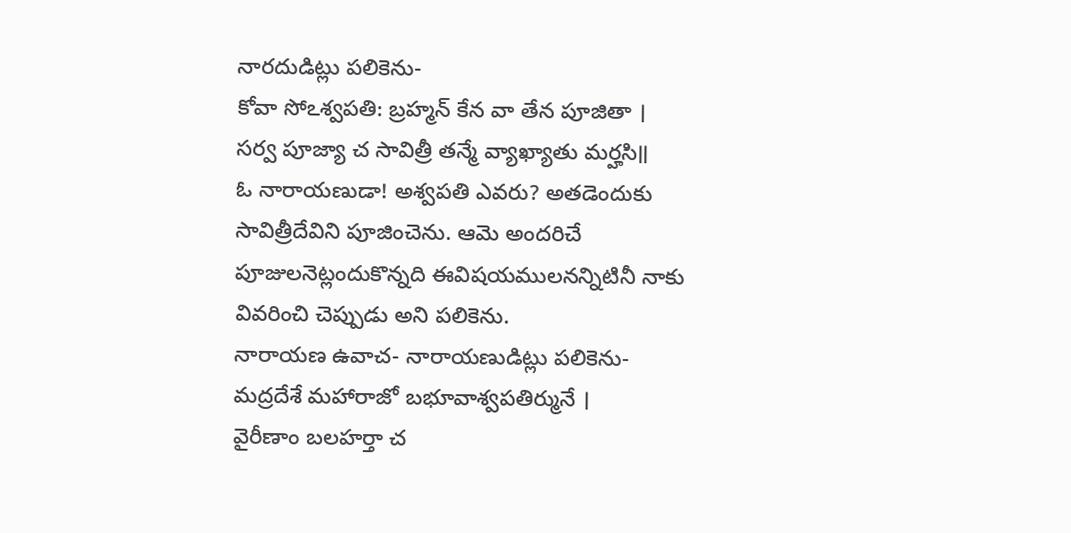నారదుడిట్లు పలికెను-
కోవా సోఽశ్వపతి: బ్రహ్మన్ కేన వా తేన పూజితా ।
సర్వ పూజ్యా చ సావిత్రీ తన్మే వ్యాఖ్యాతు మర్హసి॥
ఓ నారాయణుడా! అశ్వపతి ఎవరు? అతడెందుకు సావిత్రీదేవిని పూజించెను. ఆమె అందరిచే పూజులనెట్లందుకొన్నది ఈవిషయములనన్నిటినీ నాకు వివరించి చెప్పుడు అని పలికెను.
నారాయణ ఉవాచ- నారాయణుడిట్లు పలికెను-
మద్రదేశే మహారాజో బభూవాశ్వపతిర్మునే ।
వైరీణాం బలహర్తా చ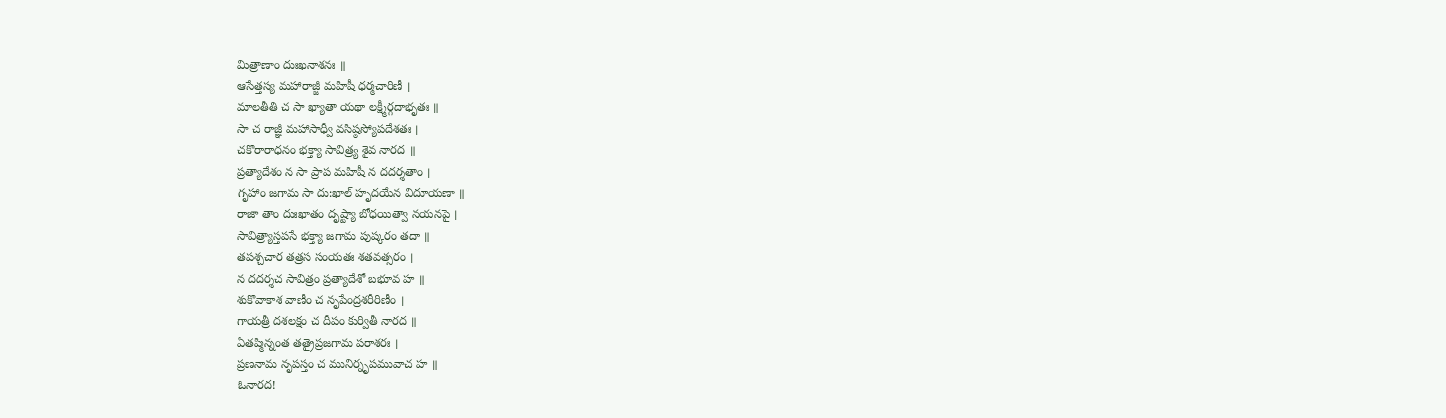మిత్రాణాం దుఃఖనాశనః ॥
ఆసేత్తస్య మహారాజ్జీ మహిషీ ధర్మచారిణీ ।
మాలతీతి చ సా ఖ్యాతా యథా లక్ష్మీర్గదాభృతః ॥
సా చ రాజ్ఞీ మహాసాధ్వీ వసిష్ఠస్యోపదేశతః ।
చకొరారాధనం భక్త్యా సావిత్ర్య శైవ నారద ॥
ప్రత్యాదేశం న సా ప్రాప మహిషీ న దదర్శతాం ।
గృహాం జగామ సా దు:ఖాల్ హృదయేన విదూయణా ॥
రాజా తాం దుఃఖాతం దృష్ట్యా బోధయిత్వా నయనపై ।
సావిత్ర్యాస్తపసే భక్త్యా జగామ పుష్కరం తదా ॥
తపశ్చచార తత్రస సంయతః శతవత్సరం ।
న దదర్శచ సావిత్రం ప్రత్యాదేశో బభూవ హ ॥
శుకొవాకాశ వాణీం చ నృపేంద్రశరీరిణీం ।
గాయత్రీ దశలక్షం చ దీపం కుర్వితీ నారద ॥
ఏతప్మిన్నంత తత్రైప్రజగామ పరాశరః ।
ప్రణనామ నృపస్తం చ మునిర్నృపమువాచ హ ॥
ఓనారద!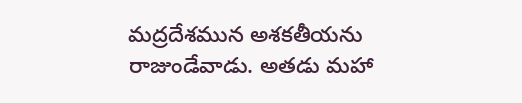మద్రదేశమున అశకతీయను రాజుండేవాడు. అతడు మహా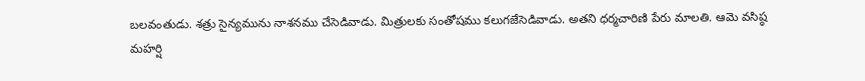బలవంతుడు. శత్రు సైన్యమును నాశనము చేసెడివాడు. మిత్రులకు సంతోషము కలుగజేసెడివాడు. అతని ధర్మచారిణి పేరు మాలతి. ఆమె వసిష్ఠ మహర్షి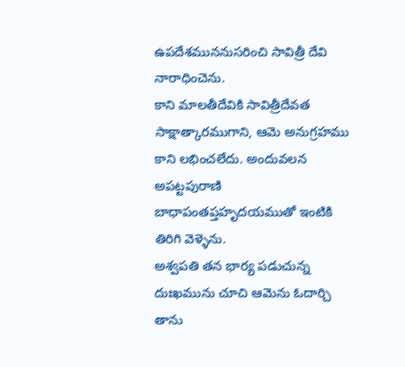ఉపదేశముననుసరించి సావిత్రీ దేవి నారాధించెను.
కాని మాలతీదేవికి సావిత్రీదేవత సాక్షాత్కారముగాని, ఆమె అనుగ్రహము కాని లభించలేదు. అందువలన అపట్టపురాణి బాధాపంతప్తహృదయముతో ఇంటికి తిరిగి వెళ్ళెను.
అశ్వపతి తన భార్య పడుచున్న దుఃఖమును చూచి ఆమెను ఓదార్చి తాను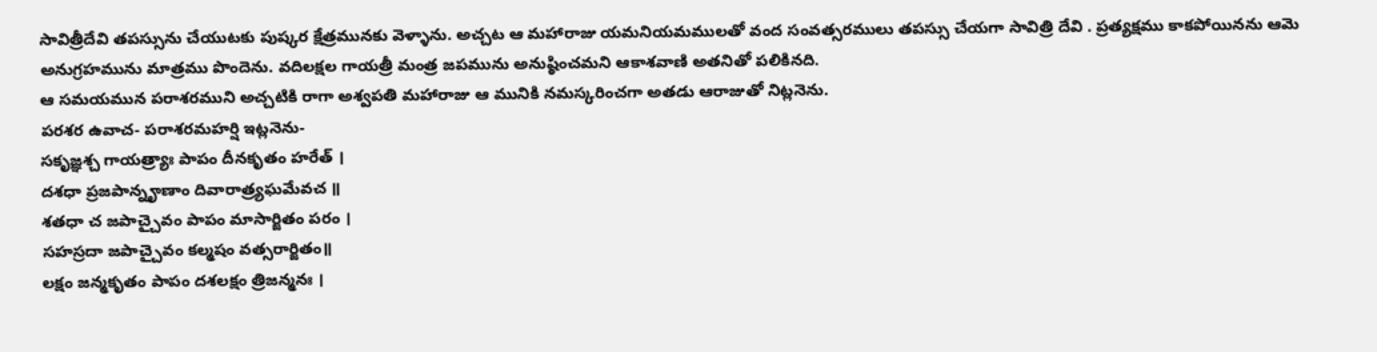సావిత్రీదేవి తపస్సును చేయుటకు పుష్కర క్షేత్రమునకు వెళ్ళాను. అచ్చట ఆ మహారాజు యమనియమములతో వంద సంవత్సరములు తపస్సు చేయగా సావిత్రి దేవి . ప్రత్యక్షము కాకపోయినను ఆమె అనుగ్రహమును మాత్రము పొందెను. వదిలక్షల గాయత్రీ మంత్ర జపమును అనుష్ఠించమని ఆకాశవాణి అతనితో పలికినది.
ఆ సమయమున పరాశరముని అచ్చటికి రాగా అశ్వపతి మహారాజు ఆ మునికి నమస్కరించగా అతడు ఆరాజుతో నిట్లనెను.
పరశర ఉవాచ- పరాశరమహర్షి ఇట్లనెను-
సకృజ్ఞశ్చ గాయత్ర్యాః పాపం దీనకృతం హరేత్ ।
దశధా ప్రజపాన్నౄణాం దివారాత్ర్యఘమేవచ ॥
శతధా చ జపాచ్చైవం పాపం మాసార్జితం పరం ।
సహస్రదా జపాచ్చైవం కల్మషం వత్సరార్జితం॥
లక్షం జన్మకృతం పాపం దశలక్షం త్రిజన్మనః ।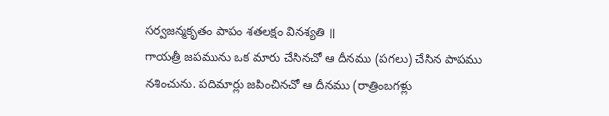సర్వజన్మకృతం పాపం శతలక్షం వినశ్యతి ॥
గాయత్రీ జపమును ఒక మారు చేసినచో ఆ దీనము (పగలు) చేసిన పాపము నశించును. పదిమార్లు జపించినచో ఆ దీనము (రాత్రింబగళ్లు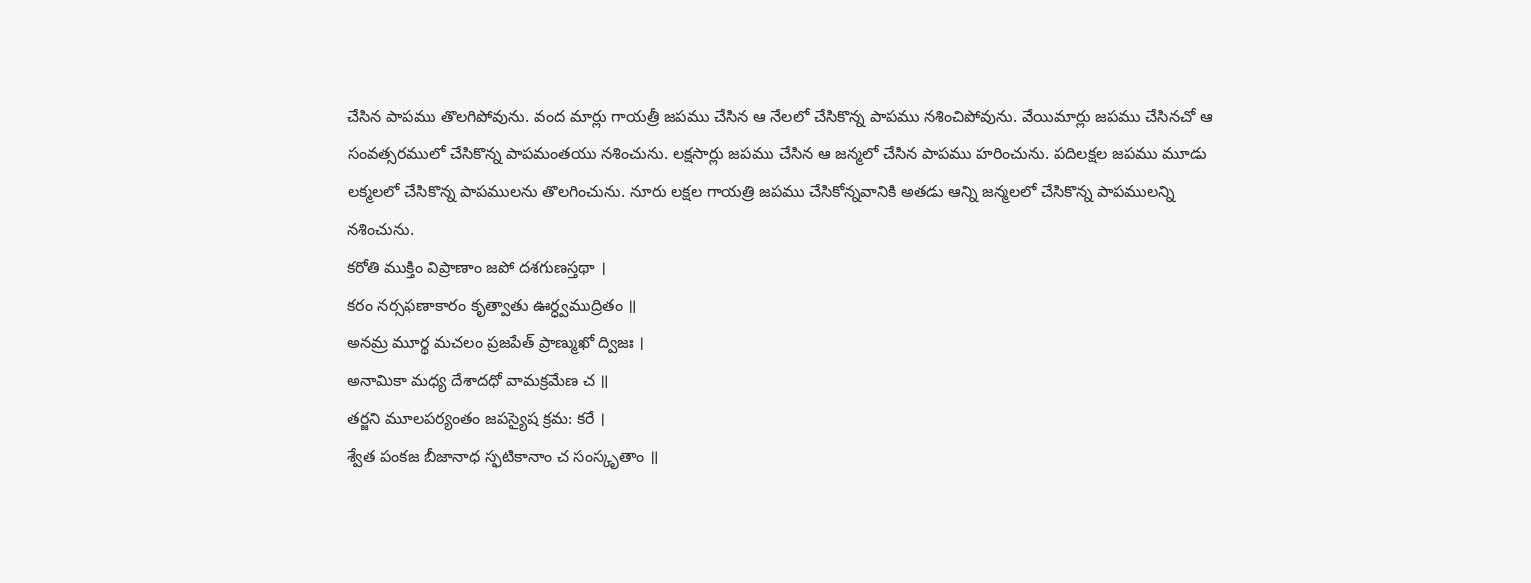చేసిన పాపము తొలగిపోవును. వంద మార్లు గాయత్రీ జపము చేసిన ఆ నేలలో చేసికొన్న పాపము నశించిపోవును. వేయిమార్లు జపము చేసినచో ఆ సంవత్సరములో చేసికొన్న పాపమంతయు నశించును. లక్షసార్లు జపము చేసిన ఆ జన్మలో చేసిన పాపము హరించును. పదిలక్షల జపము మూడు లక్మలలో చేసికొన్న పాపములను తొలగించును. నూరు లక్షల గాయత్రి జపము చేసికోన్నవానికి అతడు ఆన్ని జన్మలలో చేసికొన్న పాపములన్ని నశించును.
కరోతి ముక్తిం విప్రాణాం జపో దశగుణస్తథా ।
కరం నర్సఫణాకారం కృత్వాతు ఊర్ధ్వముద్రితం ॥
అనమ్ర మూర్థ మచలం ప్రజపేత్ ప్రాణ్ముఖో ద్విజః ।
అనామికా మధ్య దేశాదధో వామక్రమేణ చ ॥
తర్జని మూలపర్యంతం జపస్యైష క్రమ: కరే ।
శ్వేత పంకజ బీజానాధ స్ఫటికానాం చ సంస్కృతాం ॥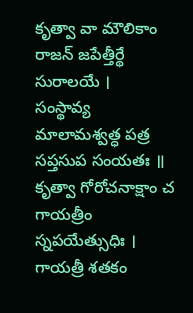కృత్వా వా మౌలికాం రాజన్ జపేత్తీర్థే సురాలయే ।
సంస్థావ్య మాలామశ్వత్ధ పత్ర సప్తసుప సంయతః ॥
కృత్వా గోరోచనాక్షాం చ గాయత్రీం స్నపయేత్సుధిః ।
గాయత్రీ శతకం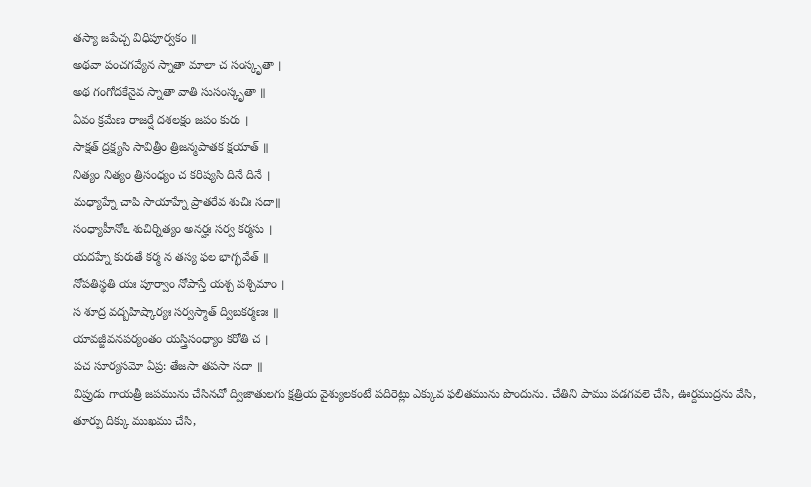తస్యా జపేచ్చ విధిపూర్వకం ॥
అథవా పంచగవ్యేన స్నాతా మాలా చ సంస్కృతా ।
అథ గంగోదకేనైవ స్నాతా వాతి సుసంస్కృతా ॥
ఏవం క్రమేణ రాజర్షే దశలక్షం జపం కురు ।
సాక్షత్ ద్రక్ష్యసి సావిత్రీం త్రిజన్మపాతక క్షయాత్ ॥
నిత్యం నిత్యం త్రిసంధ్యం చ కరిష్యసి దినే దినే ।
మధ్యాహ్నే చాపి సాయాహ్నే ప్రాతరేవ శుచిః సదా॥
సంధ్యాహీనోఽ శుచిర్నిత్యం అనర్హః సర్వ కర్మసు ।
యదహ్నే కురుతే కర్మ న తస్య ఫల భాగ్భవేత్ ॥
నోపతిస్థతి యః పూర్వాం నోపాస్తే యశ్చ పశ్చిమాం ।
స శూద్ర వద్బహిష్కార్యః సర్వస్మాత్ ద్విబకర్మణః ॥
యావజ్జీవనపర్యంతం యస్త్రిసంధ్యాం కరోతి చ ।
పచ సూర్యసమో ఏప్ర: తేజసా తపసా సదా ॥
విప్రుడు గాయత్రీ జపమును చేసినచో ద్విజాతులగు క్షత్రియ వైశ్యులకంటే పదిరెట్లు ఎక్కువ ఫలితమును పొందును. చేతిని పాము పడగవలె చేసి, ఊర్దముద్రను వేసి, తూర్పు దిక్కు ముఖము చేసి,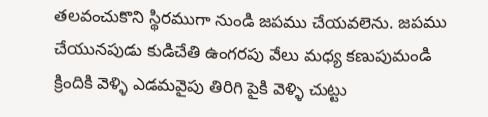తలవంచుకొని స్థిరముగా నుండి జపము చేయవలెను. జపము చేయునపుడు కుడిచేతి ఉంగరపు వేలు మధ్య కణుపుమండి క్రిందికి వెళ్ళి ఎడమవైపు తిరిగి పైకి వెళ్ళి చుట్టు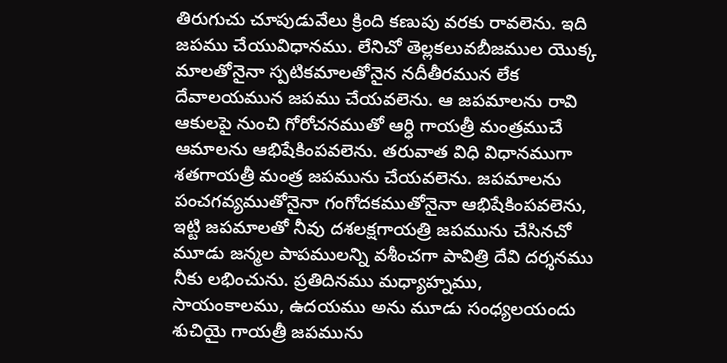తిరుగుచు చూపుడువేలు క్రింది కణుపు వరకు రావలెను. ఇది జపము చేయువిధానము. లేనిచో తెల్లకలువబీజముల యొక్క మాలతోనైనా స్పటికమాలతోనైన నదీతీరమున లేక దేవాలయమున జపము చేయవలెను. ఆ జపమాలను రావి ఆకులపై నుంచి గోరోచనముతో ఆర్ధి గాయత్రీ మంత్రముచే ఆమాలను ఆభిషేకింపవలెను. తరువాత విధి విధానముగా శతగాయత్రీ మంత్ర జపమును చేయవలెను. జపమాలను పంచగవ్యముతోనైనా గంగోదకముతోనైనా ఆభిషేకింపవలెను,
ఇట్టి జపమాలతో నీవు దశలక్షగాయత్రి జపమును చేసినచో మూడు జన్మల పాపములన్ని వశీంచగా పావిత్రి దేవి దర్శనము నీకు లభించును. ప్రతిదినము మధ్యాహ్నము, సాయంకాలము, ఉదయము అను మూడు సంధ్యలయందు శుచియై గాయత్రీ జపమును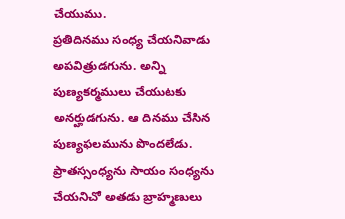చేయుము.
ప్రతిదినము సంధ్య చేయనివాడు అపవిత్రుడగును. అన్ని పుణ్యకర్మములు చేయుటకు అనర్హుడగును. ఆ దినము చేసిన పుణ్యఫలమును పొందలేడు. ప్రాతస్సంధ్యను సాయం సంధ్యను చేయనిచో అతడు బ్రాహ్మణులు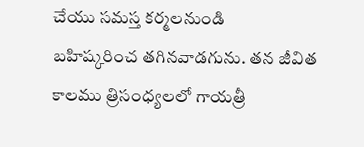చేయు సమస్త కర్మలనుండి
బహిష్కరించ తగినవాడగును. తన జీవిత కాలము త్రిసంధ్యలలో గాయత్రీ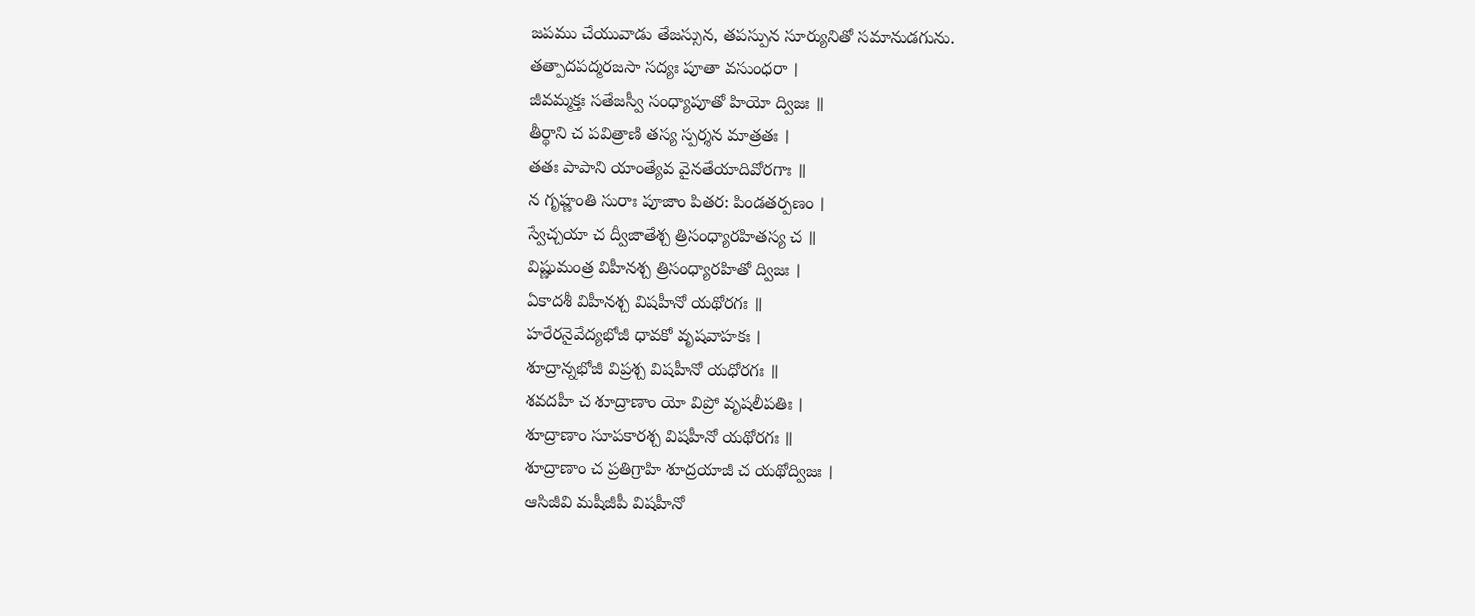జపము చేయువాడు తేజస్సున, తపస్పున సూర్యునితో సమానుడగును.
తత్పాదపద్మరజసా సద్యః పూతా వసుంధరా ।
జీవమ్మక్తః సతేజస్వీ సంధ్యాపూతో హియో ద్విజః ॥
తీర్థాని చ పవిత్రాణి తస్య స్పర్శన మాత్రతః ।
తతః పాపాని యాంత్యేవ వైనతేయాదివోరగాః ॥
న గృహ్ణంతి సురాః పూజాం పితర: పిండతర్పణం ।
స్వేచ్చయా చ ద్వీజాతేశ్చ త్రిసంధ్యారహితస్య చ ॥
విష్ణుమంత్ర విహీనశ్చ త్రిసంధ్యారహితో ద్విజః ।
ఏకాదశీ విహీనశ్చ విషహీనో యథోరగః ॥
హరేరనైవేద్యభోజీ ధావకో వృషవాహకః ।
శూద్రాన్నభోజీ విప్రశ్చ విషహీనో యధోరగః ॥
శవదహీ చ శూద్రాణాం యో విప్రో వృషలీపతిః ।
శూద్రాణాం సూపకారశ్చ విషహీనో యథోరగః ॥
శూద్రాణాం చ ప్రతిగ్రాహి శూద్రయాజీ చ యథోద్విజః ।
ఆసిజీవి మషీజీపీ విషహీనో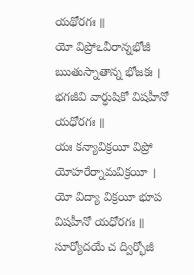యథోరగః ॥
యో విప్రోఽవీరాన్నభోజీ ఋతుస్నాతాన్న భోజకః ।
భగజీవి వార్ధుషికో విషహీనో యధోరగః ॥
యః కన్యావిక్రయీ విప్రో యోహరేర్నామవిక్రయీ ।
యో విద్యా విక్రయీ భూప విషహీనో యధోరగః ॥
సూర్యోదయే చ ద్విర్భోజీ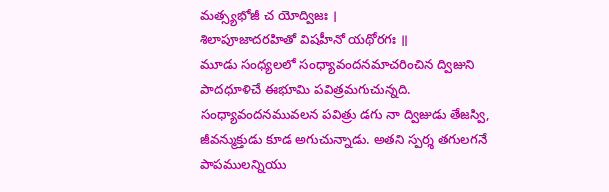మత్స్యభోజీ చ యోద్విజః ।
శిలాపూజాదరహితో విషహీనో యథోరగః ॥
మూడు సంధ్యలలో సంధ్యావందనమాచరించిన ద్విజుని పాదధూళిచే ఈభూమి పవిత్రమగుచున్నది. సంధ్యావందనమువలన పవిత్రు డగు నా ద్విజుడు తేజస్వి, జీవన్ముక్తుడు కూడ అగుచున్నాడు. అతని స్పర్శ తగులగనే పాపములన్నియు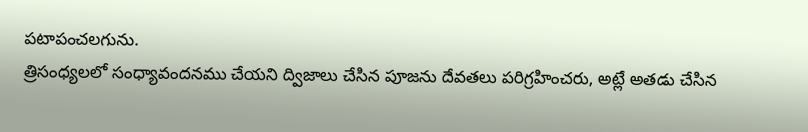పటాపంచలగును.
త్రిసంధ్యలలో సంధ్యావందనము చేయని ద్విజాలు చేసిన పూజను దేవతలు పరిగ్రహించరు, అట్లే అతడు చేసిన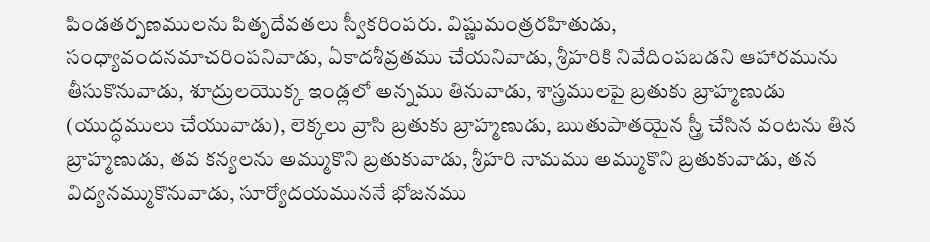పిండతర్పణములను పితృదేవతలు స్వీకరింపరు. విష్ణుమంత్రరహితుడు, సంధ్యావందనమాచరింపనివాడు, ఏకాదశీవ్రతము చేయనివాడు, శ్రీహరికి నివేదింపబడని ఆహారమును తీసుకొనువాడు, శూద్రులయొక్క ఇండ్లలో అన్నము తినువాడు, శాస్త్రములపై బ్రతుకు బ్రాహ్మణుడు (యుద్ధములు చేయువాడు), లెక్కలు వ్రాసి బ్రతుకు బ్రాహ్మణుడు, ఋతుపాతయైన స్త్రీ చేసిన వంటను తిన బ్రాహ్మణుడు, తవ కన్యలను అమ్ముకొని బ్రతుకువాడు, శ్రీహరి నామము అమ్ముకొని బ్రతుకువాడు, తన విద్యనమ్ముకొనువాడు, సూర్యోదయముననే భోజనము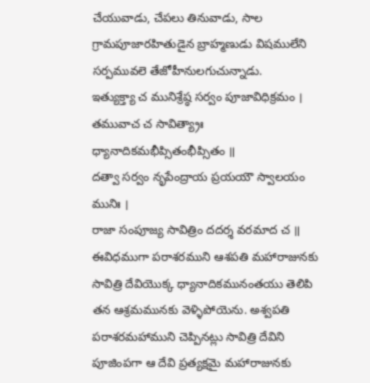చేయువాడు, చేపలు తినువాడు, సాల గ్రామపూజారహితుడైన బ్రాహ్మణుడు విషములేని సర్పమువలె తేజోహీనులగుచున్నాడు.
ఇత్యుక్త్యా చ మునిశ్రేష్ఠ సర్వం పూజావిధిక్రమం ।
తమువాచ చ సావిత్య్రాః ధ్యానాదికమభీప్సితంభీప్సితం ॥
దత్వా సర్వం నృపేంద్రాయ ప్రయయౌ స్వాలయం మునిః ।
రాజా సంపూజ్య సావిత్రిం దదర్శ వరమాద చ ॥
ఈవిధముగా పరాశరముని ఆశపతి మహారాజునకు సావిత్రి దేవియొక్క ధ్యానాదికమునంతయు తెలిపి తన ఆశ్రమమునకు వెళ్ళిపోయెను. అశ్వపతి పరాశరమహాముని చెప్పినట్లు సావిత్రి దేవిని పూజింపగా ఆ దేవి ప్రత్యక్షమై మహారాజునకు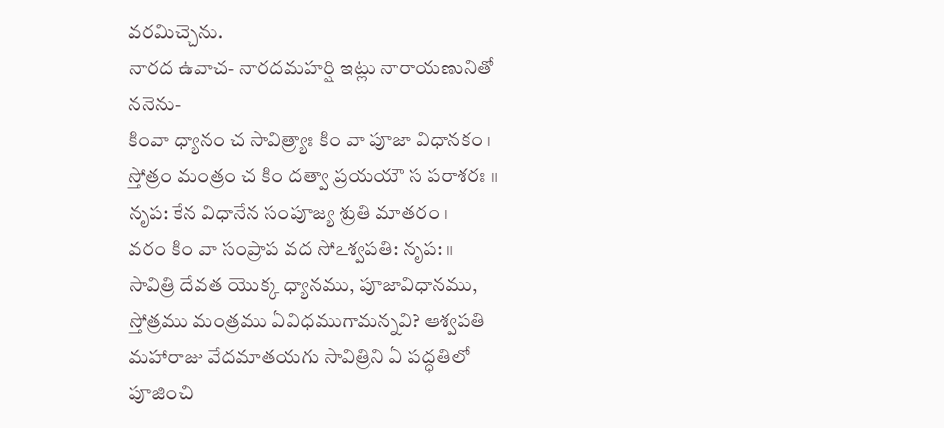వరమిచ్చెను.
నారద ఉవాచ- నారదమహర్షి ఇట్లు నారాయణునితో ననెను-
కింవా ధ్యానం చ సావిత్ర్యాః కిం వా పూజా విధానకం ।
స్తోత్రం మంత్రం చ కిం దత్వా ప్రయయౌ స పరాశరః ॥
నృప: కేన విధానేన సంపూజ్య శ్రుతి మాతరం ।
వరం కిం వా సంప్రాప వద సోఽశ్వపతి: నృప: ॥
సావిత్రి దేవత యొక్క ధ్యానము, పూజావిధానము, స్తోత్రము మంత్రము ఏవిధముగామన్నవి? ఆశ్వపతి మహారాజు వేదమాతయగు సావిత్రిని ఏ పద్ధతిలో పూజించి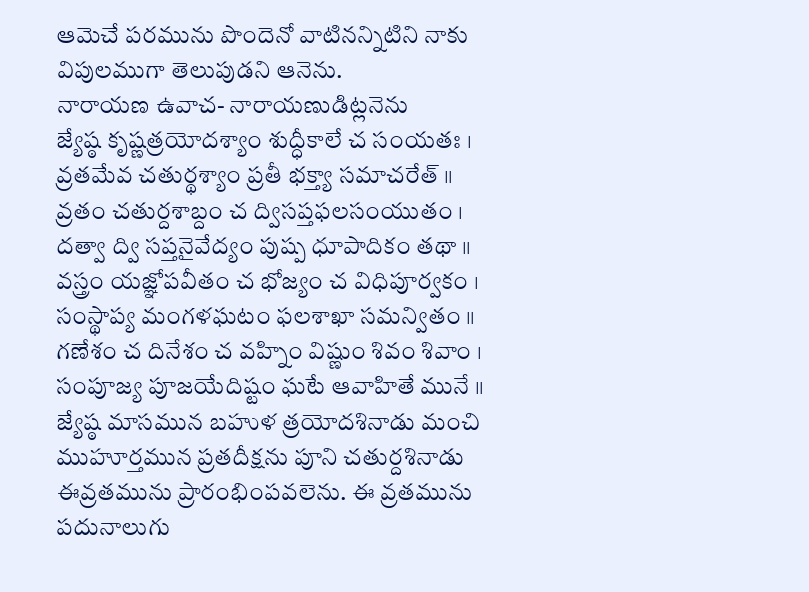ఆమెచే పరమును పొందెనో వాటినన్నిటిని నాకు విపులముగా తెలుపుడని ఆనెను.
నారాయణ ఉవాచ- నారాయణుడిట్లనెను
జ్యేష్ఠ కృష్ణత్రయోదశ్యాం శుద్ధీకాలే చ సంయతః ।
వ్రతమేవ చతుర్థశ్యాం ప్రతీ భక్త్యా సమాచరేత్ ॥
వ్రతం చతుర్దశాబ్దం చ ద్విసప్తఫలసంయుతం ।
దత్వా ద్వి సప్తనైవేద్యం పుష్ప ధూపాదికం తథా ॥
వస్త్రం యజ్ఞోపవీతం చ భోజ్యం చ విధిపూర్వకం ।
సంస్థాప్య మంగళఘటం ఫలశాఖా సమన్వితం ॥
గణేశం చ దినేశం చ వహ్నిం విష్ణుం శివం శివాం ।
సంపూజ్య పూజయేదిష్టం ఘటే ఆవాహితే మునే ॥
జ్యేష్ఠ మాసమున బహుళ త్రయోదశినాడు మంచి ముహూర్తమున ప్రతదీక్షను పూని చతుర్దశినాడు ఈవ్రతమును ప్రారంభింపవలెను. ఈ వ్రతమును పదునాలుగు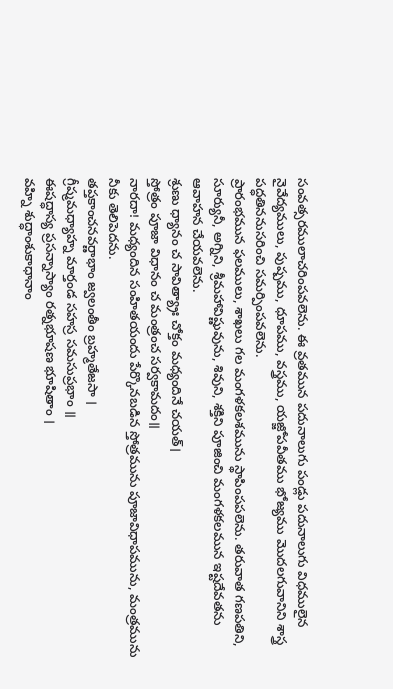సంవత్సరములాచరింపవలెను. ఈ వ్రతమున పదునాలుగు పండ్లు పదునాలుగు విధములైన నైవేద్యములు, పుష్పము, ధూపము, వస్త్రము, యజ్జోపవీతము భోజ్యము మొదలగువానిని శాస్త్ర పద్ధతిననుసరించి సమర్పింపవలెను.
ప్రారంభమున ఫలములు, శాఖలు గల మంగళకలశమును స్థాపింపపలెను. తరువాత గణపతిని, సూర్యునీ, అగ్నిని, శ్రీమహావిష్ణువును, శివుని, శక్తిని పూజించి మంగళకలమున ఇష్టదేవతను ఆవాహన చేయవలెను.
శ్రుణు ధ్యానం చ సావిత్య్రాః చోక్తం మధ్యందినే చయత్।
స్తోత్రం పూజా విధానం చ మంత్రంచ సర్వకామదం॥
నారదా! మధ్యందిన సంహితయందు పేర్కొనబడిన స్తోత్రమును పూజావిధాపమును, మంత్రమును నీకు తెలిపెదను.
తప్తకాంచనవర్ణాభాం జ్వలంతీం బ్రహ్మతేజసా ।
గ్రీష్మమధ్యాహ్న మార్తండ సహస్ర సమసుప్రభాం ॥
ఈషద్ధాస్య ప్రసన్నాస్యాం రత్నభూషణ భూషితాం ।
వహ్ని శుద్ధాంశుకాధానాం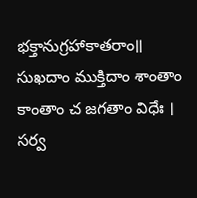భక్తానుగ్రహాకాతరాం॥
సుఖదాం ముక్తిదాం శాంతాం కాంతాం చ జగతాం విధేః ।
సర్వ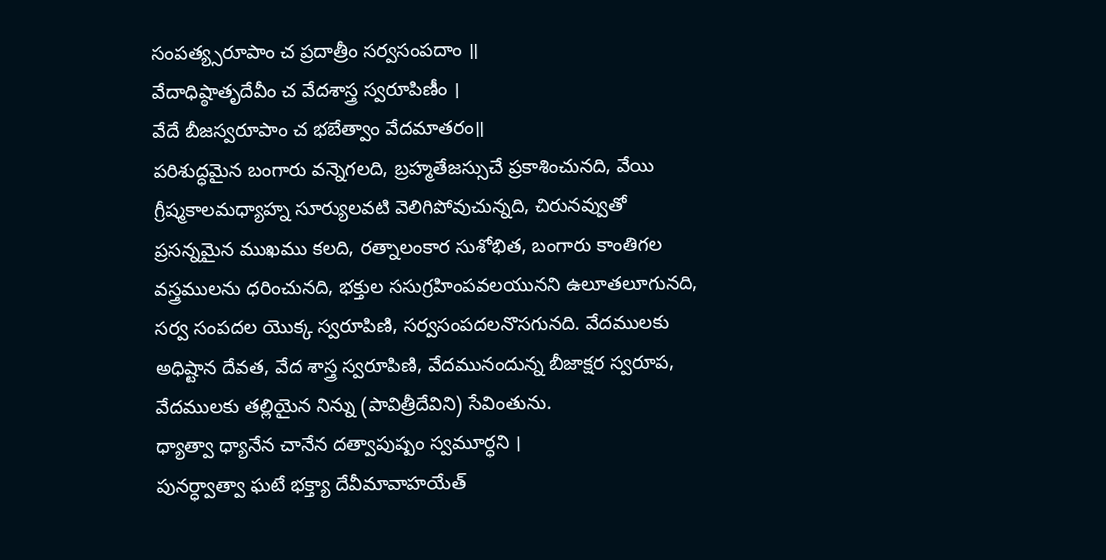సంపత్య్సరూపాం చ ప్రదాత్రీం సర్వసంపదాం ॥
వేదాధిష్ఠాతృదేవీం చ వేదశాస్త్ర స్వరూపిణీం ।
వేదే బీజస్వరూపాం చ భబేత్వాం వేదమాతరం॥
పరిశుద్ధమైన బంగారు వన్నెగలది, బ్రహ్మతేజస్సుచే ప్రకాశించునది, వేయి గ్రీష్మకాలమధ్యాహ్న సూర్యులవటి వెలిగిపోవుచున్నది, చిరునవ్వుతో ప్రసన్నమైన ముఖము కలది, రత్నాలంకార సుశోభిత, బంగారు కాంతిగల వస్త్రములను ధరించునది, భక్తుల ససుగ్రహింపవలయునని ఉలూతలూగునది, సర్వ సంపదల యొక్క స్వరూపిణి, సర్వసంపదలనొసగునది. వేదములకు అధిష్టాన దేవత, వేద శాస్త్ర స్వరూపిణి, వేదమునందున్న బీజాక్షర స్వరూప, వేదములకు తల్లియైన నిన్ను (పావిత్రీదేవిని) సేవింతును.
ధ్యాత్వా ధ్యానేన చానేన దత్వాపుష్పం స్వమూర్ధని ।
పునర్ధ్వాత్వా ఘటే భక్త్యా దేవీమావాహయేత్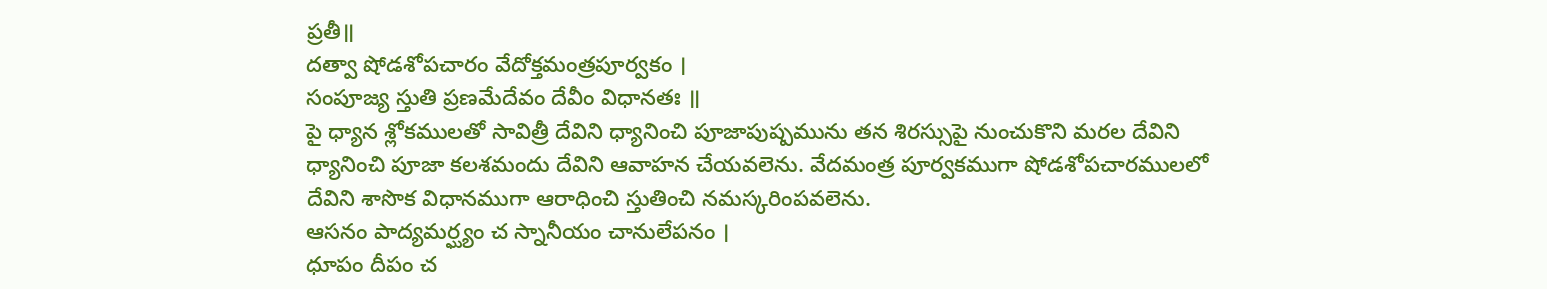ప్రతీ॥
దత్వా షోడశోపచారం వేదోక్తమంత్రపూర్వకం ।
సంపూజ్య స్తుతి ప్రణమేదేవం దేవీం విధానతః ॥
పై ధ్యాన శ్లోకములతో సావిత్రీ దేవిని ధ్యానించి పూజాపుష్పమును తన శిరస్సుపై నుంచుకొని మరల దేవిని ధ్యానించి పూజా కలశమందు దేవిని ఆవాహన చేయవలెను. వేదమంత్ర పూర్వకముగా షోడశోపచారములలో దేవిని శాసొక విధానముగా ఆరాధించి స్తుతించి నమస్కరింపవలెను.
ఆసనం పాద్యమర్ఘ్యం చ స్నానీయం చానులేపనం ।
ధూపం దీపం చ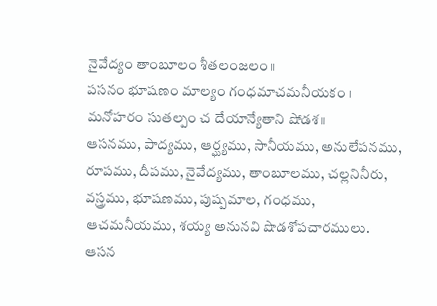నైవేద్యం తాంబూలం శీతలంజలం॥
పసనం భూషణం మాల్యం గంధమాచమనీయకం ।
మనోహరం సుతల్పం చ దేయాన్యేతాని షోడశ॥
ఆసనము, పాద్యము, ఆర్ఘ్యము, సానీయము, అనులేపనము, రూపము, దీపము, నైవేద్యము, తాంబూలము, చల్లనినీరు, వస్త్రము, భూషణము, పుష్పమాల, గంధము, ఆచమనీయము, శయ్య అనునవి షొడశోపచారములు.
ఆసన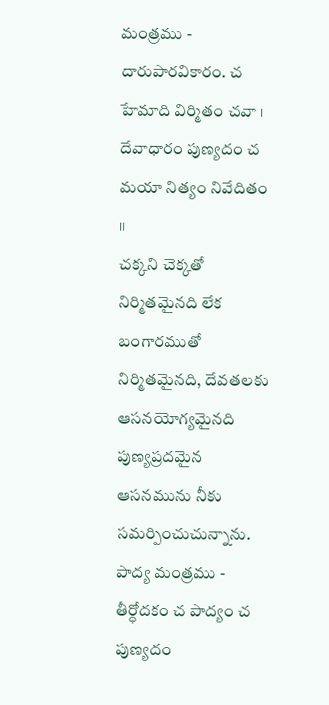మంత్రము -
దారుపారవికారం. చ హేమాది విర్మితం చవా ।
దేవాధారం పుణ్యదం చ మయా నిత్యం నివేదితం ॥
చక్కని చెక్కతో నిర్మితమైనది లేక బంగారముతో నిర్మితమైనది, దేవతలకు ఆసనయోగ్యమైనది పుణ్యప్రదమైన ఆసనమును నీకు సమర్పించుచున్నాను.
పాద్య మంత్రము -
తీర్ధోదకం చ పాద్యం చ పుణ్యదం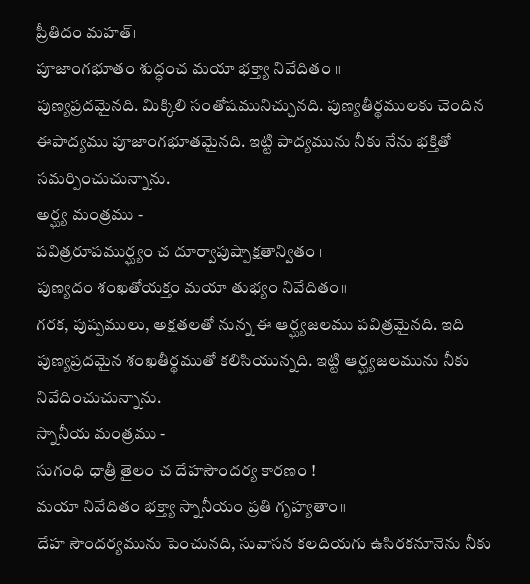ప్రీతిదం మహత్।
పూజాంగభూతం శుద్ధంచ మయా భక్త్యా నివేదితం ॥
పుణ్యప్రదమైనది. మిక్కిలి సంతోషమునిచ్చునది. పుణ్యతీర్థములకు చెందిన ఈపాద్యము పూజాంగభూతమైనది. ఇట్టి పాద్యమును నీకు నేను భక్తితో సమర్పించుచున్నాను.
అర్ఘ్య మంత్రము -
పవిత్రరూపముర్ఘ్యం చ దూర్వాపుష్పాక్షతాన్వితం ।
పుణ్యదం శంఖతోయక్తం మయా తుభ్యం నివేదితం॥
గరక, పుష్పములు, అక్షతలతో నున్న ఈ ఆర్ఘ్యజలము పవిత్రమైనది. ఇది పుణ్యప్రదమైన శంఖతీర్థముతో కలిసియున్నది. ఇట్టి ఆర్ఘ్యజలమును నీకు నివేదించుచున్నాను.
స్నానీయ మంత్రము -
సుగంధి ధాత్రీ తైలం చ దేహసౌందర్య కారణం !
మయా నివేదితం భక్త్యా స్నానీయం ప్రతి గృహ్యతాం॥
దేహ సౌందర్యమును పెంచునది, సువాసన కలదియగు ఉసిరకనూనెను నీకు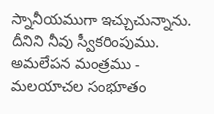స్నానీయముగా ఇచ్చుచున్నాను. దీనిని నీవు స్వీకరింపుము.
అమలేపన మంత్రము -
మలయాచల సంభూతం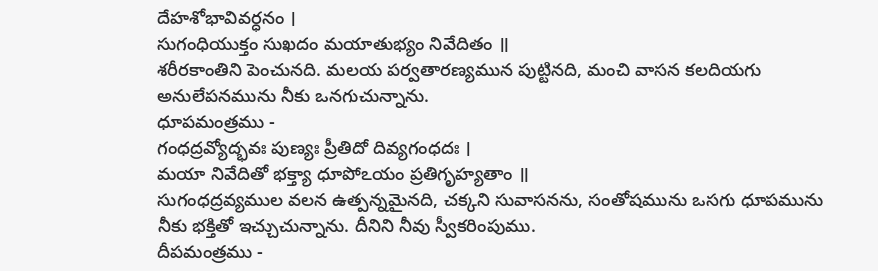దేహశోభావివర్ధనం ।
సుగంధియుక్తం సుఖదం మయాతుభ్యం నివేదితం ॥
శరీరకాంతిని పెంచునది. మలయ పర్వతారణ్యమున పుట్టినది, మంచి వాసన కలదియగు అనులేపనమును నీకు ఒనగుచున్నాను.
ధూపమంత్రము -
గంధద్రవ్యోద్భవః పుణ్యః ప్రీతిదో దివ్యగంధదః ।
మయా నివేదితో భక్త్యా ధూపోఽయం ప్రతిగృహ్యతాం ॥
సుగంధద్రవ్యముల వలన ఉత్పన్నమైనది, చక్కని సువాసనను, సంతోషమును ఒసగు ధూపమును నీకు భక్తితో ఇచ్చుచున్నాను. దీనిని నీవు స్వీకరింపుము.
దీపమంత్రము -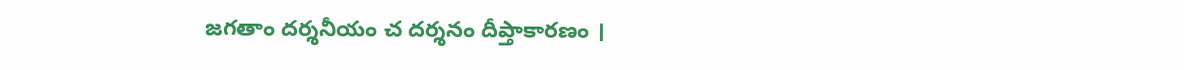జగతాం దర్శనీయం చ దర్శనం దీప్తాకారణం ।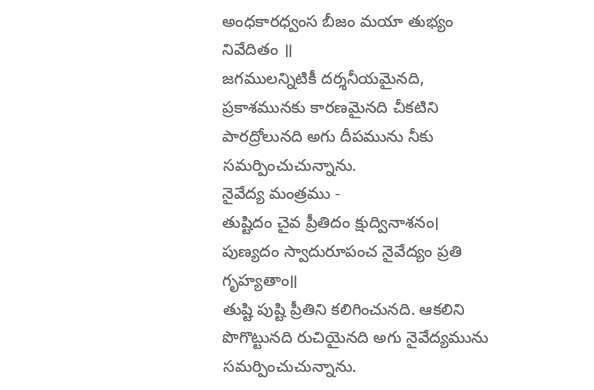అంధకారధ్వంస బీజం మయా తుభ్యం నివేదితం ॥
జగములన్నిటికీ దర్శనీయమైనది, ప్రకాశమునకు కారణమైనది చీకటిని పారద్రోలునది అగు దీపమును నీకు సమర్పించుచున్నాను.
నైవేద్య మంత్రము -
తుష్టిదం చైవ ప్రీతిదం క్షుద్వినాశనం।
పుణ్యదం స్వాదురూపంచ నైవేద్యం ప్రతి గృహ్యతాం॥
తుష్టి పుష్టి ప్రీతిని కలిగించునది. ఆకలిని పొగొట్టునది రుచియైనది అగు నైవేద్యమును సమర్పించుచున్నాను.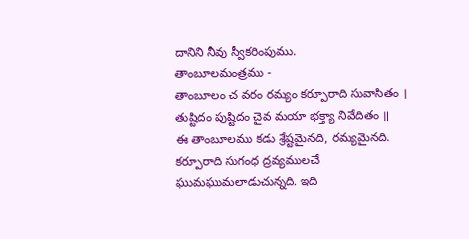దానిని నీవు స్వీకరింపుము.
తాంబూలమంత్రము -
తాంబూలం చ వరం రమ్యం కర్పూరాది సువాసితం ।
తుష్టిదం పుష్టిదం చైవ మయా భక్త్యా నివేదితం ॥
ఈ తాంబూలము కడు శ్రేష్టమైనది, రమ్యమైనది. కర్పూరాది సుగంధ ద్రవ్యములచే ఘుమఘుమలాడుచున్నది. ఇది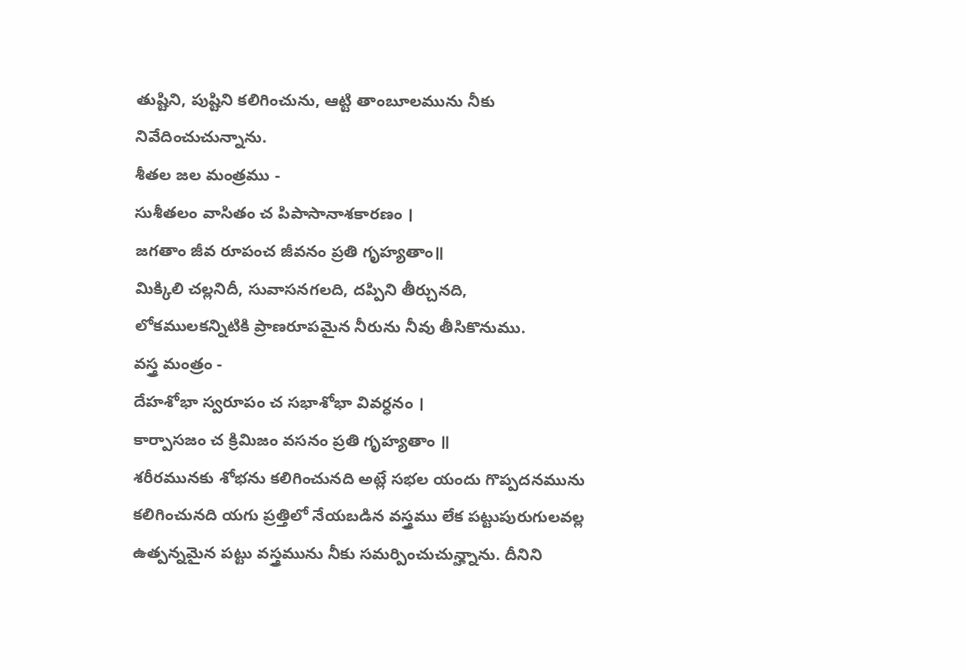తుష్టిని, పుష్టిని కలిగించును, ఆట్టి తాంబూలమును నీకు నివేదించుచున్నాను.
శీతల జల మంత్రము -
సుశీతలం వాసితం చ పిపాసానాశకారణం ।
జగతాం జీవ రూపంచ జీవనం ప్రతి గృహ్యతాం॥
మిక్కిలి చల్లనిదీ, సువాసనగలది, దప్పిని తీర్చునది, లోకములకన్నిటికి ప్రాణరూపమైన నీరును నీవు తీసికొనుము.
వస్త్ర మంత్రం -
దేహశోభా స్వరూపం చ సభాశోభా వివర్ధనం ।
కార్పాసజం చ క్రిమిజం వసనం ప్రతి గృహ్యతాం ॥
శరీరమునకు శోభను కలిగించునది అట్లే సభల యందు గొప్పదనమును కలిగించునది యగు ప్రత్తిలో నేయబడిన వస్త్రము లేక పట్టుపురుగులవల్ల ఉత్పన్నమైన పట్టు వస్త్రమును నీకు సమర్పించుచున్హ్నాను. దీనిని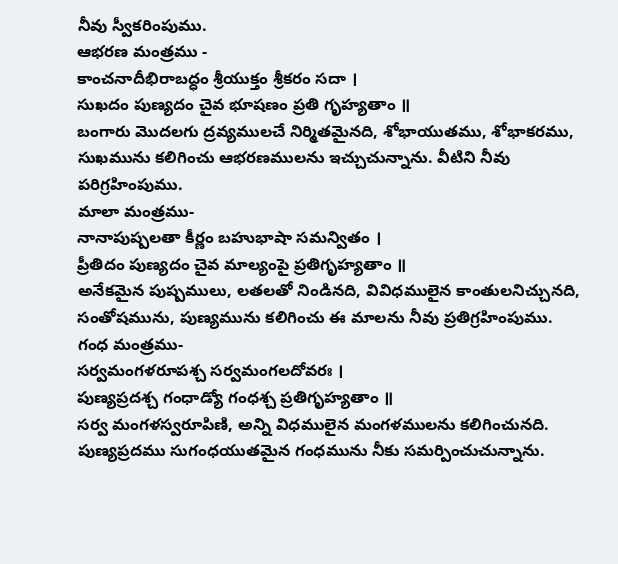నీవు స్వీకరింపుము.
ఆభరణ మంత్రము -
కాంచనాదీభిరాబద్ధం శ్రీయుక్తం శ్రీకరం సదా ।
సుఖదం పుణ్యదం చైవ భూషణం ప్రతి గృహ్యతాం ॥
బంగారు మొదలగు ద్రవ్యములచే నిర్మితమైనది, శోభాయుతము, శోభాకరము, సుఖమును కలిగించు ఆభరణములను ఇచ్చుచున్నాను. వీటిని నీవు పరిగ్రహింపుము.
మాలా మంత్రము-
నానాపుష్పలతా కీర్ణం బహుభాషా సమన్వితం ।
ప్రీతిదం పుణ్యదం చైవ మాల్యంపై ప్రతిగృహ్యతాం ॥
అనేకమైన పుష్పములు, లతలతో నిండినది, వివిధములైన కాంతులనిచ్చునది, సంతోషమును, పుణ్యమును కలిగించు ఈ మాలను నీవు ప్రతిగ్రహింపుము.
గంధ మంత్రము-
సర్వమంగళరూపశ్చ సర్వమంగలదోవరః ।
పుణ్యప్రదశ్చ గంధాడ్యో గంధశ్చ ప్రతిగృహ్యతాం ॥
సర్వ మంగళస్వరూపిణి, అన్ని విధములైన మంగళములను కలిగించునది. పుణ్యప్రదము సుగంధయుతమైన గంధమును నీకు సమర్పించుచున్నాను.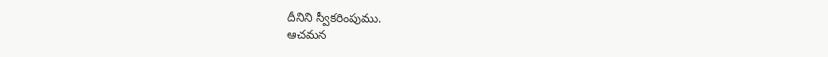దీనిని స్వీకరింపుము.
ఆచమన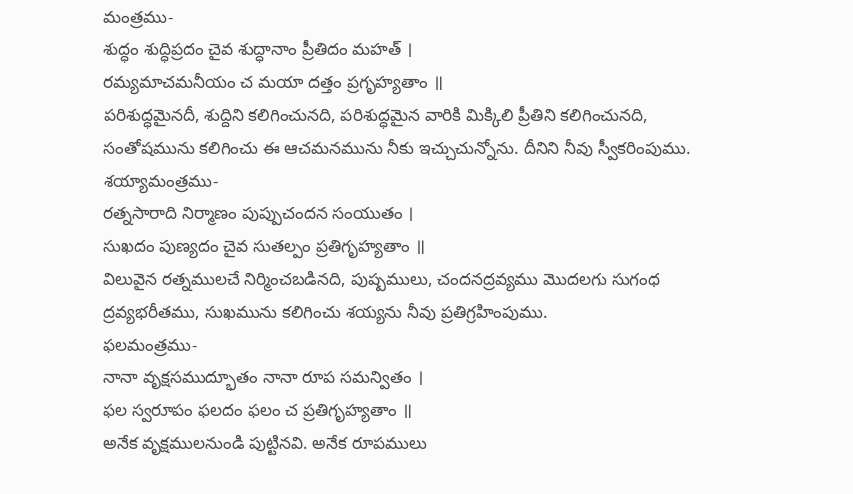మంత్రము-
శుద్ధం శుద్ధిప్రదం చైవ శుద్ధానాం ప్రీతిదం మహత్ ।
రమ్యమాచమనీయం చ మయా దత్తం ప్రగృహ్యతాం ॥
పరిశుద్ధమైనదీ, శుద్దిని కలిగించునది, పరిశుద్ధమైన వారికి మిక్కిలి ప్రీతిని కలిగించునది, సంతోషమును కలిగించు ఈ ఆచమనమును నీకు ఇచ్చుచున్నోను. దీనిని నీవు స్వీకరింపుము.
శయ్యామంత్రము-
రత్నసారాది నిర్మాణం పుప్పుచందన సంయుతం ।
సుఖదం పుణ్యదం చైవ సుతల్పం ప్రతిగృహ్యతాం ॥
విలువైన రత్నములచే నిర్మించబడినది, పుష్పములు, చందనద్రవ్యము మొదలగు సుగంధ ద్రవ్యభరీతము, సుఖమును కలిగించు శయ్యను నీవు ప్రతిగ్రహింపుము.
ఫలమంత్రము-
నానా వృక్షసముద్భూతం నానా రూప సమన్వితం ।
ఫల స్వరూపం ఫలదం ఫలం చ ప్రతిగృహ్యతాం ॥
అనేక వృక్షములనుండి పుట్టినవి. అనేక రూపములు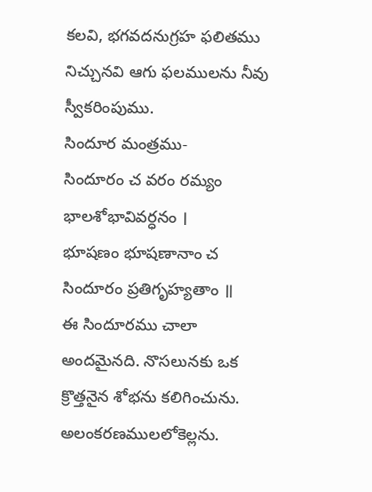కలవి, భగవదనుగ్రహ ఫలితము నిచ్చునవి ఆగు ఫలములను నీవు స్వీకరింపుము.
సిందూర మంత్రము-
సిందూరం చ వరం రమ్యం భాలశోభావివర్ధనం ।
భూషణం భూషణానాం చ సిందూరం ప్రతిగృహ్యతాం ॥
ఈ సిందూరము చాలా అందమైనది. నొసలునకు ఒక క్రొత్తనైన శోభను కలిగించును. అలంకరణములలోకెల్లను.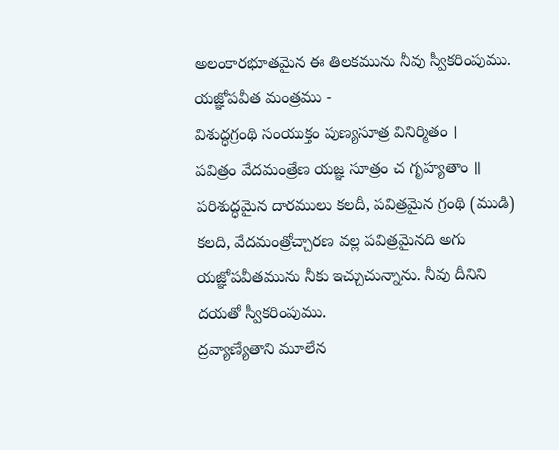అలంకారభూతమైన ఈ తిలకమును నీవు స్వీకరింపుము.
యజ్ఞోపవీత మంత్రము -
విశుద్ధగ్రంథి సంయుక్తం పుణ్యసూత్ర వినిర్మితం ।
పవిత్రం వేదమంత్రేణ యజ్ఞ సూత్రం చ గృహ్యతాం ॥
పరిశుద్ధమైన దారములు కలదీ, పవిత్రమైన గ్రంథి (ముడి) కలది, వేదమంత్రోచ్చారణ వల్ల పవిత్రమైనది అగు యజ్ఞోపవీతమును నీకు ఇచ్చుచున్నాను. నీవు దీనిని దయతో స్వీకరింపుము.
ద్రవ్యాణ్యేతాని మూలేన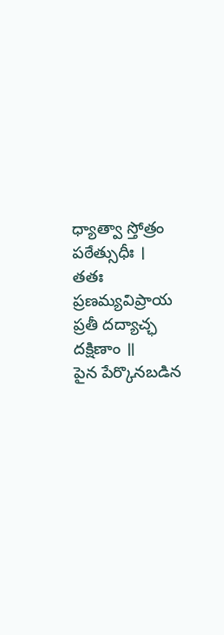ధ్యాత్వా స్తోత్రం పఠేత్సుధీః ।
తతః ప్రణమ్యవిప్రాయ ప్రతీ దద్యాచ్ఛ దక్షిణాం ॥
పైన పేర్కొనబడిన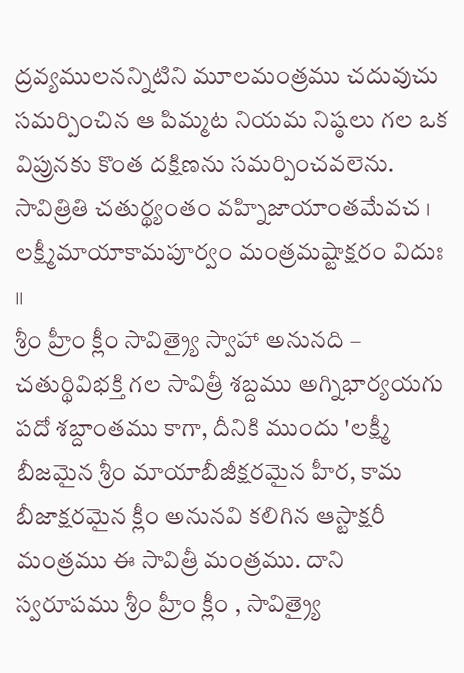ద్రవ్యములనన్నిటిని మూలమంత్రము చదువుచు సమర్పించిన ఆ పిమ్మట నియమ నిష్ఠలు గల ఒక విప్రునకు కొంత దక్షిణను సమర్పించవలెను.
సావిత్రితి చతుర్థ్యంతం వహ్నిజాయాంతమేవచ ।
లక్ష్మీమాయాకామపూర్వం మంత్రమష్టాక్షరం విదుః ॥
శ్రీం హ్రీం క్లీం సావిత్ర్యై స్వాహా అనునది –
చతుర్థివిభక్తి గల సావిత్రీ శబ్దము అగ్నిభార్యయగు పదో శబ్దాంతము కాగా, దీనికి ముందు 'లక్ష్మీ బీజమైన శ్రీం మాయాబీజీక్షరమైన హీర, కామ బీజాక్షరమైన క్లీం అనునవి కలిగిన ఆస్టాక్షరీ మంత్రము ఈ సావిత్రీ మంత్రము. దాని స్వరూపము శ్రీం హ్రీం క్లీం , సావిత్ర్యై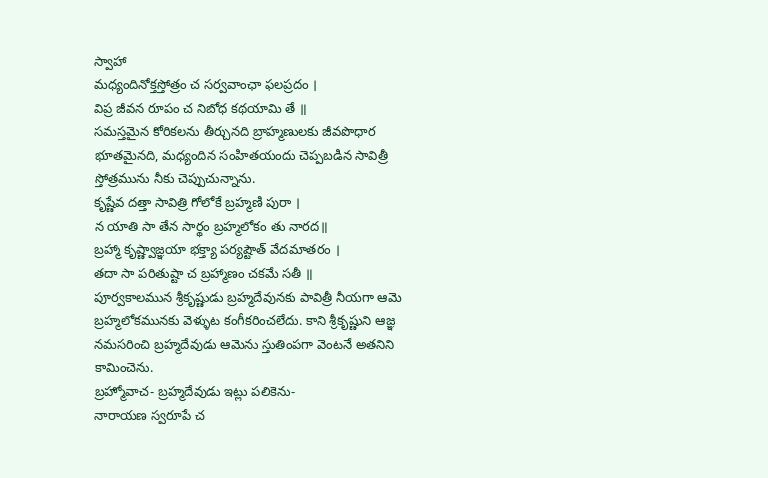స్వాహా
మధ్యందినోక్తస్తోత్రం చ సర్వవాంఛా ఫలప్రదం ।
విప్ర జీవన రూపం చ నిబోధ కథయామి తే ॥
సమస్తమైన కోరికలను తీర్చునది బ్రాహ్మణులకు జీవపొధార భూతమైనది, మధ్యందిన సంహితయందు చెప్పబడిన సావిత్రీ స్తోత్రమును నీకు చెప్పుచున్నాను.
కృష్ణేవ దత్తా సావిత్రి గోలోకే బ్రహ్మణి పురా ।
న యాతి సా తేన సార్థం బ్రహ్మలోకం తు నారద॥
బ్రహ్మా కృష్ణ్వాజ్ఞయా భక్త్యా పర్యష్టౌత్ వేదమాతరం ।
తదా సా పరితుష్టా చ బ్రహ్మాణం చకమే సతీ ॥
పూర్వకాలమున శ్రీకృష్ణుడు బ్రహ్మదేవునకు పావిత్రీ నీయగా ఆమె బ్రహ్మలోకమునకు వెళ్ళుట కంగీకరించలేదు. కాని శ్రీకృష్ణుని ఆజ్ఞ నమసరించి బ్రహ్మదేవుడు ఆమెను స్తుతింపగా వెంటనే అతనిని కామించెను.
బ్రహ్మోవాచ- బ్రహ్మదేవుడు ఇట్లు పలికెను-
నారాయణ స్వరూపే చ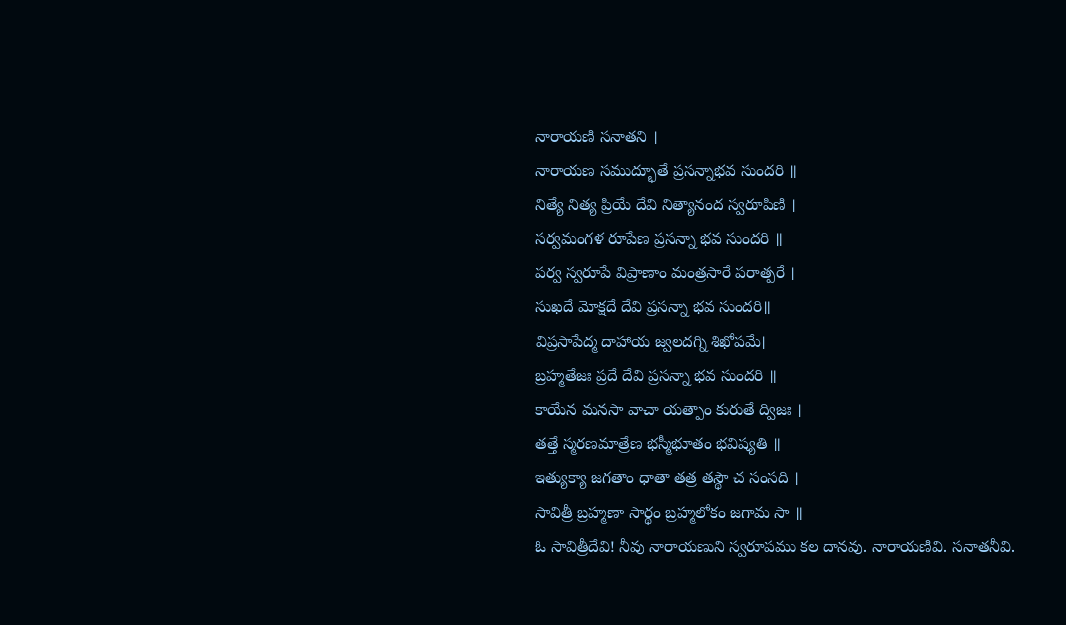నారాయణి సనాతని ।
నారాయణ సముద్భూతే ప్రసన్నాభవ సుందరి ॥
నిత్యే నిత్య ప్రియే దేవి నిత్యానంద స్వరూపిణి ।
సర్వమంగళ రూపేణ ప్రసన్నా భవ సుందరి ॥
పర్వ స్వరూపే విప్రాణాం మంత్రసారే పరాత్పరే ।
సుఖదే మోక్షదే దేవి ప్రసన్నా భవ సుందరి॥
విప్రసాపేద్మ దాహాయ జ్వలదగ్ని శిఖోపమే।
బ్రహ్మతేజః ప్రదే దేవి ప్రసన్నా భవ సుందరి ॥
కాయేన మనసా వాచా యత్పాం కురుతే ద్విజః ।
తత్తే స్మరణమాత్రేణ భస్మీభూతం భవిష్యతి ॥
ఇత్యుక్యా జగతాం ధాతా తత్ర తస్థౌ చ సంసది ।
సావిత్రీ బ్రహ్మణా సార్థం బ్రహ్మలోకం జగామ సా ॥
ఓ సావిత్రీదేవి! నీవు నారాయణుని స్వరూపము కల దానవు. నారాయణివి. సనాతనీవి.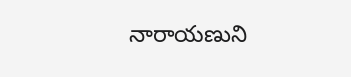నారాయణుని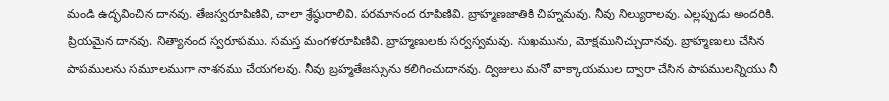మండి ఉద్భవించిన దానవు. తేజస్వరూపిణివి, చాలా శ్రేష్ఠురాలివి. పరమానంద రూపిణివి. బ్రాహ్మణజాతికి చిహ్నమవు. నీవు నిల్యురాలవు. ఎల్లప్పుడు అందరికి. ప్రియమైన దానవు. నిత్యానంద స్వరూపము. సమస్త మంగళరూపిణివి. బ్రాహ్మణులకు సర్వస్వమవు. సుఖమును, మోక్షమునిచ్చుదానవు. బ్రాహ్మణులు చేసిన పాపములను సమూలముగా నాశనము చేయగలవు. నీవు బ్రహ్మతేజస్సును కలిగించుదానవు. ద్విజులు మనో వాక్కాయముల ద్వారా చేసిన పాపములన్నియు నీ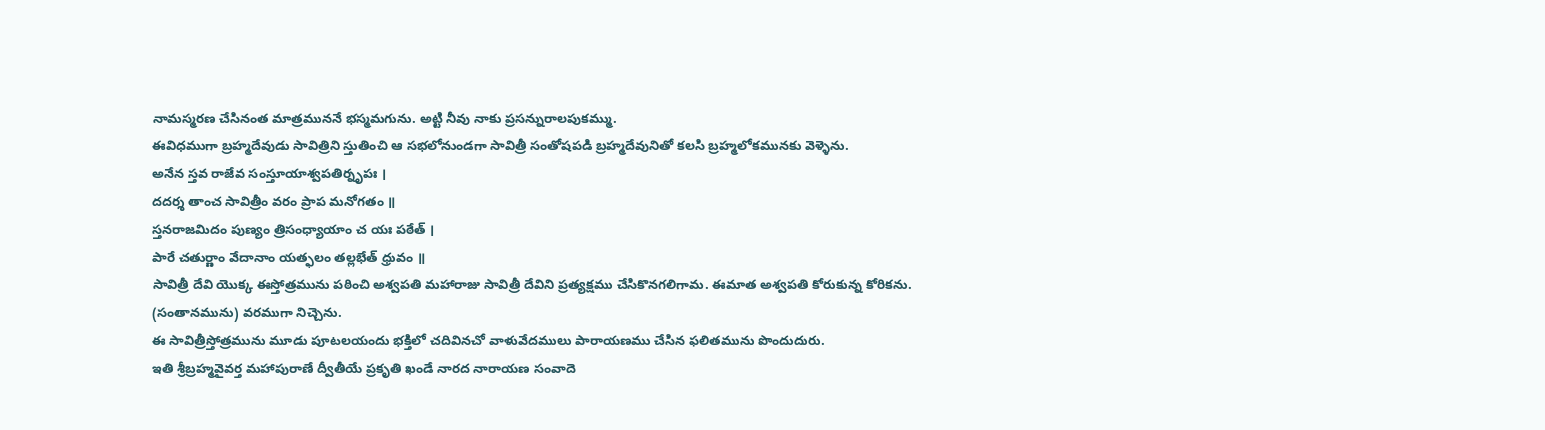నామస్మరణ చేసినంత మాత్రముననే భస్మమగును. అట్టి నీవు నాకు ప్రసన్నురాలపుకమ్ము.
ఈవిధముగా బ్రహ్మదేవుడు సావిత్రిని స్తుతించి ఆ సభలోనుండగా సావిత్రీ సంతోషపడి బ్రహ్మదేవునితో కలసి బ్రహ్మలోకమునకు వెళ్ళెను.
అనేన స్తవ రాజేవ సంస్తూయాశ్వపతిర్నృపః ।
దదర్శ తాంచ సావిత్రీం వరం ప్రాప మనోగతం ॥
స్తనరాజమిదం పుణ్యం త్రిసంధ్యాయాం చ యః పఠేత్ ।
పారే చతుర్ణాం వేదానాం యత్ఫలం తల్లభేత్ ధ్రువం ॥
సావిత్రీ దేవి యొక్క ఈస్తోత్రమును పఠించి అశ్వపతి మహారాజు సావిత్రీ దేవిని ప్రత్యక్షము చేసికొనగలిగామ. ఈమాత అశ్వపతి కోరుకున్న కోరికను. (సంతానమును) వరముగా నిచ్చెను.
ఈ సావిత్రీస్తోత్రమును మూడు పూటలయందు భక్తిలో చదివినచో వాళువేదములు పారాయణము చేసిన ఫలితమును పొందుదురు.
ఇతి శ్రీబ్రహ్మవైవర్త మహాపురాణే ద్వీతీయే ప్రకృతి ఖండే నారద నారాయణ సంవాదె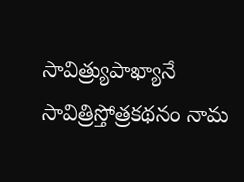సావిత్ర్యుపాఖ్యానే సావిత్రిస్తోత్రకథనం నామ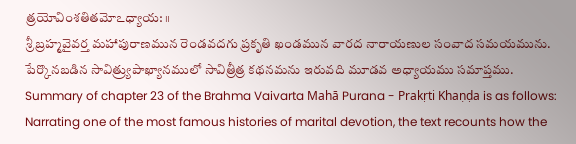త్రయోవింశతితమోఽధ్యాయ: ॥
శ్రీ బ్రహ్మవైవర్త మహాపురాణమున రెండవదగు ప్రకృతి ఖండమున వారద నారాయణుల సంవాద సమయమును.
పేర్కొనబడిన సావిత్ర్యుపాఖ్యానములో సావిత్రీత్ర కథనమను ఇరువది మూడవ అధ్యాయము సమాప్తము.
Summary of chapter 23 of the Brahma Vaivarta Mahā Purana - Prakṛti Khaṇḍa is as follows:
Narrating one of the most famous histories of marital devotion, the text recounts how the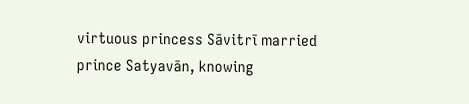virtuous princess Sāvitrī married prince Satyavān, knowing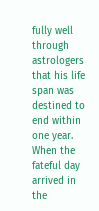fully well through astrologers that his life span was destined to end within one year. When the fateful day arrived in the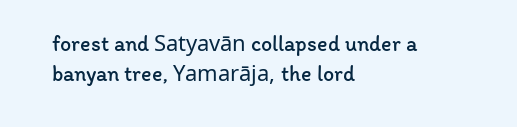forest and Satyavān collapsed under a banyan tree, Yamarāja, the lord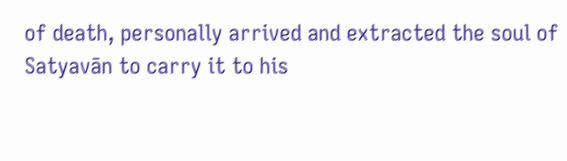of death, personally arrived and extracted the soul of Satyavān to carry it to his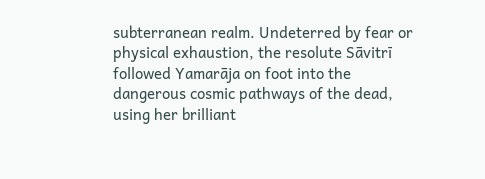subterranean realm. Undeterred by fear or physical exhaustion, the resolute Sāvitrī followed Yamarāja on foot into the dangerous cosmic pathways of the dead, using her brilliant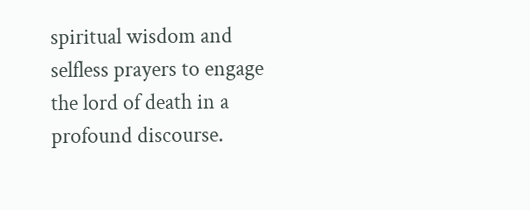spiritual wisdom and selfless prayers to engage the lord of death in a profound discourse.